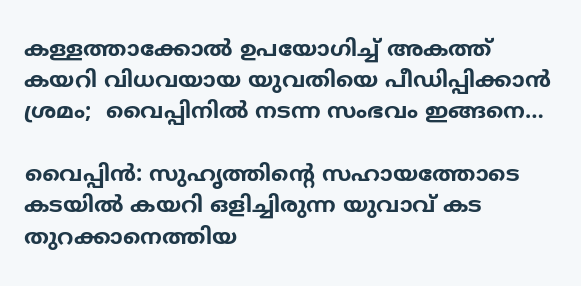കള്ളത്താക്കോൽ ഉപയോഗിച്ച് അകത്ത് കയറി വിധവയായ യുവതിയെ പീഡിപ്പിക്കാൻ ശ്രമം;  വൈപ്പിനിൽ നടന്ന സംഭവം ഇങ്ങനെ…

വൈപ്പിന്‍: സുഹൃത്തിന്‍റെ സഹായത്തോടെ കടയില്‍ കയറി ഒളിച്ചിരുന്ന യുവാവ് കട തുറക്കാനെത്തിയ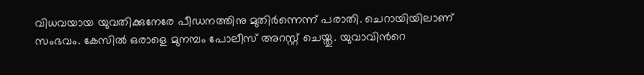വിധവയായ യുവതിക്കുനേരേ പീഡനത്തിനു മുതിര്‍ന്നെന്ന് പരാതി. ചെറായിയിലാണ് സംഭവം. കേസിൽ ഒരാളെ മുനമ്പം പോലീസ് അറസ്റ്റ് ചെയ്തു. യുവാവിന്‍റെ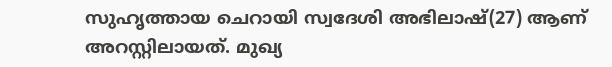സുഹൃത്തായ ചെറായി സ്വദേശി അഭിലാഷ്(27) ആണ് അറസ്റ്റിലായത്. മുഖ്യ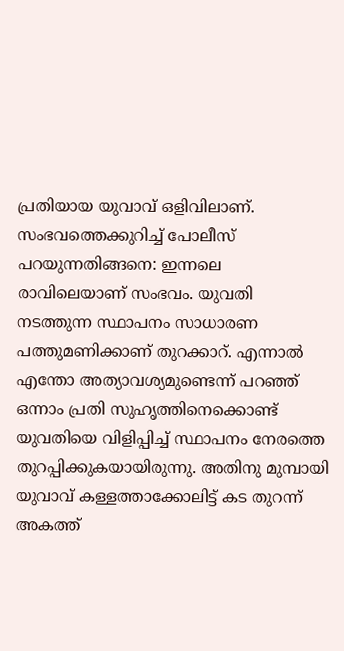പ്രതിയായ യുവാവ് ഒളിവിലാണ്. സംഭവത്തെക്കുറിച്ച് പോലീസ് പറയുന്നതിങ്ങനെ: ഇന്നലെ രാവിലെയാണ് സംഭവം. യുവതി നടത്തുന്ന സ്ഥാപനം സാധാരണ പത്തുമണിക്കാണ് തുറക്കാറ്. എന്നാല്‍ എന്തോ അത്യാവശ്യമുണ്ടെന്ന് പറഞ്ഞ് ഒന്നാം പ്രതി സുഹൃത്തിനെക്കൊണ്ട് യുവതിയെ വിളിപ്പിച്ച് സ്ഥാപനം നേരത്തെ തുറപ്പിക്കുകയായിരുന്നു. അതിനു മുമ്പായി യുവാവ് കള്ളത്താക്കോലിട്ട് കട തുറന്ന് അകത്ത്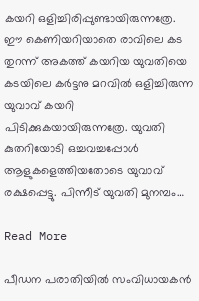കയറി ഒളിച്ചിരിപ്പുണ്ടായിരുന്നത്രേ. ഈ കെണിയറിയാതെ രാവിലെ കട തുറന്ന് അകത്ത് കയറിയ യുവതിയെ കടയിലെ കര്‍ട്ടനു മറവില്‍ ഒളിച്ചിരുന്ന യുവാവ് കയറി പിടിക്കുകയായിരുന്നത്രേ. യുവതി കുതറിയോടി ഒച്ചവച്ചപ്പോള്‍ ആളുകളെത്തിയതോടെ യുവാവ് രക്ഷപ്പെട്ടു. പിന്നീട് യുവതി മുനമ്പം…

Read More

പീഡന പരാതിയിൽ സംവിധായകൻ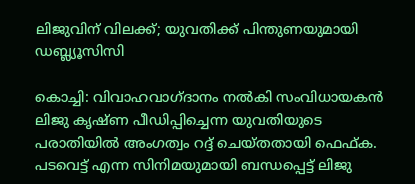ലിജുവിന് വിലക്ക്; യുവതിക്ക് പിന്തുണയുമായി ഡബ്ല്യൂസിസി

കൊച്ചി: വിവാഹവാഗ്ദാനം നൽകി സംവിധായകൻ ലിജു കൃഷ്ണ പീഡിപ്പിച്ചെന്ന യുവതിയുടെ പരാതിയിൽ അംഗത്വം റദ്ദ് ചെയ്തതായി ഫെഫ്ക. പടവെട്ട് എന്ന സിനിമയുമായി ബന്ധപ്പെട്ട് ലിജു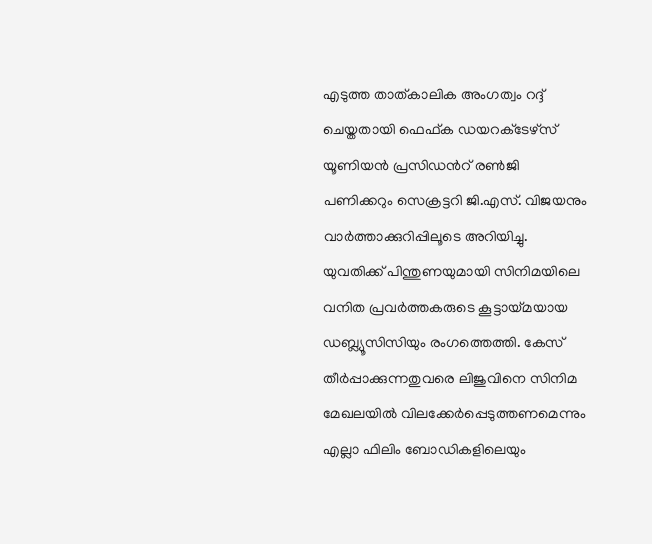എടുത്ത താത്കാലിക അംഗത്വം റദ്ദ് ചെയ്തതായി ഫെഫ്‍ക ഡയറക്‌ടേഴ്‌സ് യൂണിയൻ പ്രസിഡന്‍റ് രൺജി പണിക്കറും സെക്രട്ടറി ജി.എസ്. വിജയനും വാർത്താക്കുറിപ്പിലൂടെ അറിയിച്ചു. യുവതിക്ക് പിന്തുണയുമായി സിനിമയിലെ വനിത പ്രവർത്തകരുടെ കൂട്ടായ്മയായ ഡബ്ല്യൂസിസിയും രംഗത്തെത്തി. കേസ് തീർപ്പാക്കുന്നതുവരെ ലിജുവിനെ സിനിമ മേഖലയിൽ വിലക്കേർപ്പെടുത്തണമെന്നും എല്ലാ ഫിലിം ബോഡികളിലെയും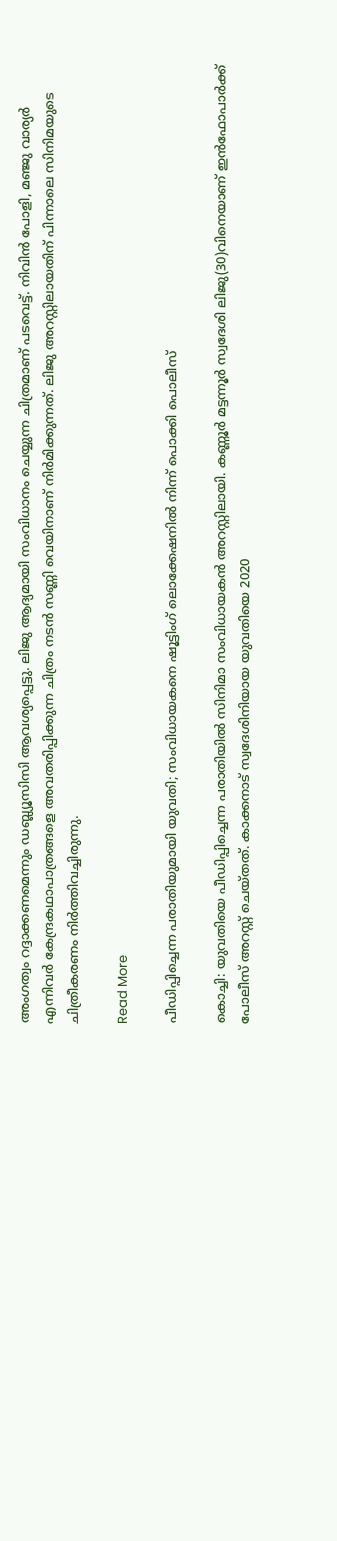അംഗത്വം റദ്ദാക്കണമെന്നും ഡബ്ല്യൂസിസി ആവശ്യപ്പെട്ടു. ലിജു ആദ്യമായി സംവിധാനം ചെയ്യുന്ന ചിത്രമാണ് പടവെട്ട്. നിവിൻ പോളി, മഞ്ജു വാര്യർ എന്നിവർ കേന്ദ്രകഥാപാത്രങ്ങളെ അവതരിപ്പിക്കുന്ന ചിത്രം നടൻ സണ്ണി വെയിനാണ് നിർമിക്കുന്നത്. ലിജു അറസ്റ്റിലായതിന് പിന്നാലെ സിനിമയുടെ ചിത്രീകരണം നിർത്തിവച്ചിരുന്നു.

Read More

പീഡിപ്പിച്ചെന്ന പരാതിയുമായി യുവതി; സംവിധായകനെ ഷൂട്ടിംഗ് ലൊക്കേഷനില്‍ നിന്ന് പൊക്കി പൊലീസ്

കൊച്ചി: യുവതിയെ പീഡിപ്പിച്ചെന്ന പരാതിയിൽ സിനിമാ സംവിധായകൻ അറസ്റ്റിലായി. കണ്ണൂര്‍ മട്ടന്നൂര്‍ സ്വദേശി ലിജു(30)വിനെയാണ് ഇന്‍ഫോപാര്‍ക്ക് പോലീസ് അറസ്റ്റ് ചെയ്തത്. കാക്കനാട് സ്വദേശിനിയായ യുവതിയെ 2020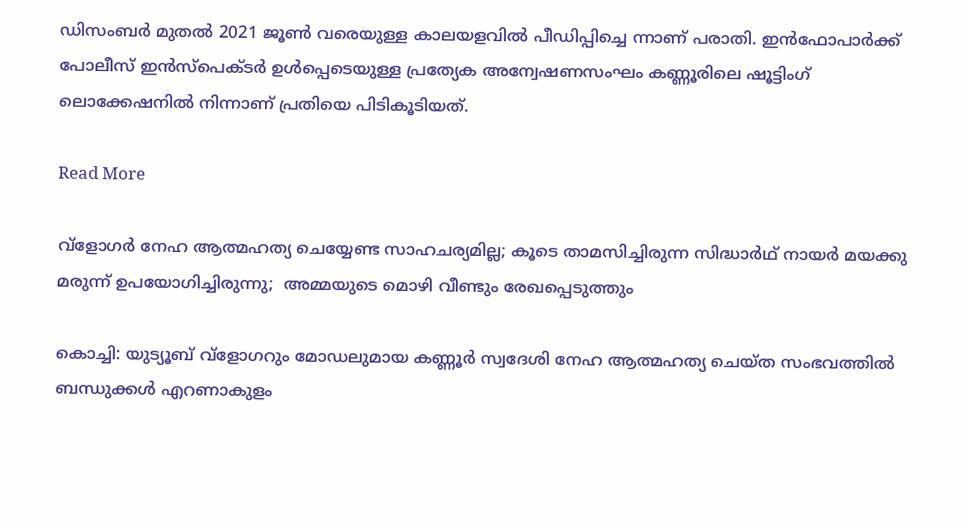ഡിസംബര്‍ മുതല്‍ 2021 ജൂണ്‍ വരെയുള്ള കാലയളവില്‍ പീഡിപ്പിച്ചെ ന്നാണ് പരാതി. ഇന്‍ഫോപാര്‍ക്ക് പോലീസ് ഇന്‍സ്പെക്ടര്‍ ഉള്‍പ്പെടെയുള്ള പ്രത്യേക അന്വേഷണസംഘം കണ്ണൂരിലെ ഷൂട്ടിംഗ് ലൊക്കേഷനില്‍ നിന്നാണ് പ്രതിയെ പിടികൂടിയത്.

Read More

വ്ളോഗർ നേഹ ആത്മഹത്യ ചെയ്യേണ്ട സാഹചര്യമില്ല; കൂടെ താമസിച്ചിരുന്ന സിദ്ധാർഥ് നായർ മയക്കു മരുന്ന് ഉപയോഗിച്ചിരുന്നു;  അമ്മയുടെ മൊഴി വീണ്ടും രേഖപ്പെടുത്തും

കൊച്ചി: യുട്യൂബ് വ്‌ളോഗറും മോഡലുമായ കണ്ണൂര്‍ സ്വദേശി നേഹ ആത്മഹത്യ ചെയ്ത സംഭവത്തില്‍ ബന്ധുക്കള്‍ എറണാകുളം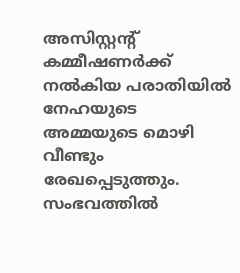അസിസ്റ്റന്‍റ് കമ്മീഷണര്‍ക്ക് നല്‍കിയ പരാതിയില്‍ നേഹയുടെ അമ്മയുടെ മൊഴി വീണ്ടും രേഖപ്പെടുത്തും. സംഭവത്തിൽ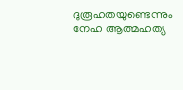ദുരൂഹതയുണ്ടെന്നും നേഹ ആത്മഹത്യ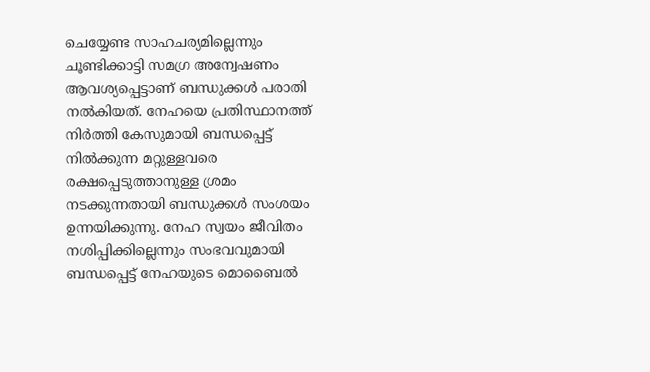ചെയ്യേണ്ട സാഹചര്യമില്ലെന്നും ചൂണ്ടിക്കാട്ടി സമഗ്ര അന്വേഷണം ആവശ്യപ്പെട്ടാണ് ബന്ധുക്കള്‍ പരാതി നല്‍കിയത്. നേഹയെ പ്രതിസ്ഥാനത്ത് നിര്‍ത്തി കേസുമായി ബന്ധപ്പെട്ട് നില്‍ക്കുന്ന മറ്റുള്ളവരെ രക്ഷപ്പെടുത്താനുള്ള ശ്രമം നടക്കുന്നതായി ബന്ധുക്കള്‍ സംശയം ഉന്നയിക്കുന്നു. നേഹ സ്വയം ജീവിതം നശിപ്പിക്കില്ലെന്നും സംഭവവുമായി ബന്ധപ്പെട്ട് നേഹയുടെ മൊബൈല്‍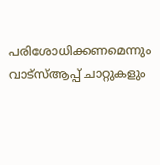പരിശോധിക്കണമെന്നും വാട്സ്ആപ്പ് ചാറ്റുകളും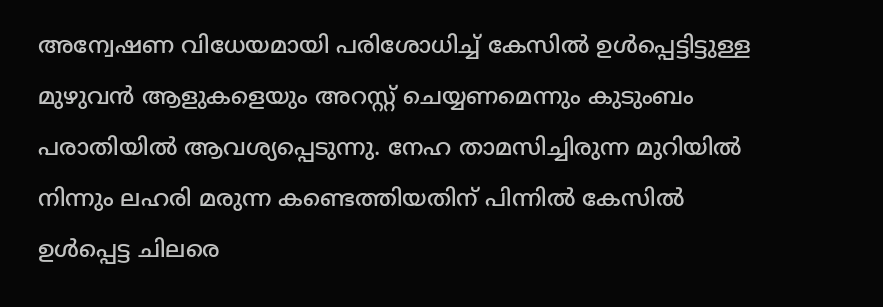അന്വേഷണ വിധേയമായി പരിശോധിച്ച് കേസില്‍ ഉള്‍പ്പെട്ടിട്ടുള്ള മുഴുവന്‍ ആളുകളെയും അറസ്റ്റ് ചെയ്യണമെന്നും കുടുംബം പരാതിയില്‍ ആവശ്യപ്പെടുന്നു. നേഹ താമസിച്ചിരുന്ന മുറിയില്‍ നിന്നും ലഹരി മരുന്ന കണ്ടെത്തിയതിന് പിന്നില്‍ കേസില്‍ ഉള്‍പ്പെട്ട ചിലരെ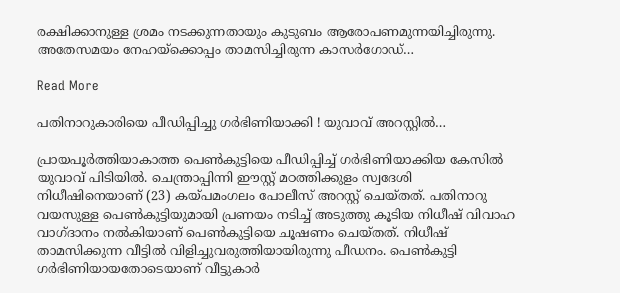രക്ഷിക്കാനുള്ള ശ്രമം നടക്കുന്നതായും കുടുബം ആരോപണമുന്നയിച്ചിരുന്നു. അതേസമയം നേഹയ്ക്കൊപ്പം താമസിച്ചിരുന്ന കാസര്‍ഗോഡ്…

Read More

പതിനാറുകാരിയെ പീഡിപ്പിച്ചു ഗര്‍ഭിണിയാക്കി ! യുവാവ് അറസ്റ്റില്‍…

പ്രായപൂര്‍ത്തിയാകാത്ത പെണ്‍കുട്ടിയെ പീഡിപ്പിച്ച് ഗര്‍ഭിണിയാക്കിയ കേസില്‍ യുവാവ് പിടിയില്‍. ചെന്ത്രാപ്പിന്നി ഈസ്റ്റ് മഠത്തിക്കുളം സ്വദേശി നിധീഷിനെയാണ് (23) കയ്പമംഗലം പോലീസ് അറസ്റ്റ് ചെയ്തത്. പതിനാറു വയസുള്ള പെണ്‍കുട്ടിയുമായി പ്രണയം നടിച്ച് അടുത്തു കൂടിയ നിധീഷ് വിവാഹ വാഗ്ദാനം നല്‍കിയാണ് പെണ്‍കുട്ടിയെ ചൂഷണം ചെയ്തത്. നിധീഷ് താമസിക്കുന്ന വീട്ടില്‍ വിളിച്ചുവരുത്തിയായിരുന്നു പീഡനം. പെണ്‍കുട്ടി ഗര്‍ഭിണിയായതോടെയാണ് വീട്ടുകാര്‍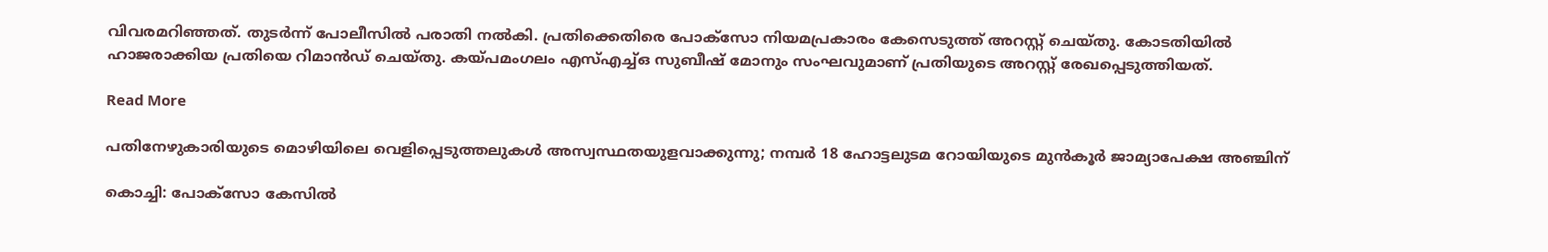വിവരമറിഞ്ഞത്. തുടര്‍ന്ന് പോലീസില്‍ പരാതി നല്‍കി. പ്രതിക്കെതിരെ പോക്‌സോ നിയമപ്രകാരം കേസെടുത്ത് അറസ്റ്റ് ചെയ്തു. കോടതിയില്‍ ഹാജരാക്കിയ പ്രതിയെ റിമാന്‍ഡ് ചെയ്തു. കയ്പമംഗലം എസ്എച്ച്ഒ സുബീഷ് മോനും സംഘവുമാണ് പ്രതിയുടെ അറസ്റ്റ് രേഖപ്പെടുത്തിയത്.

Read More

പതിനേഴുകാരിയുടെ മൊഴിയിലെ വെളിപ്പെടുത്തലുകള്‍ അസ്വസ്ഥതയുളവാക്കുന്നു; നമ്പര്‍ 18 ഹോട്ടലുടമ റോയിയുടെ മുന്‍കൂര്‍ ജാമ്യാപേക്ഷ അഞ്ചിന്

കൊച്ചി: പോക്സോ കേസില്‍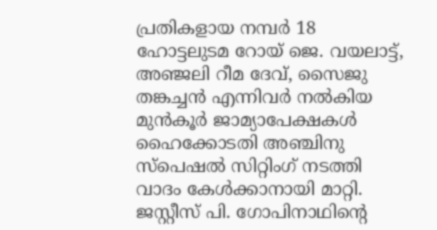പ്രതികളായ നമ്പര്‍ 18 ഹോട്ടലുടമ റോയ് ജെ. വയലാട്ട്, അഞ്ജലി റീമ ദേവ്, സൈജു തങ്കച്ചന്‍ എന്നിവര്‍ നല്‍കിയ മുന്‍കൂര്‍ ജാമ്യാപേക്ഷകള്‍ ഹൈക്കോടതി അഞ്ചിനു സ്പെഷല്‍ സിറ്റിംഗ് നടത്തി വാദം കേള്‍ക്കാനായി മാറ്റി. ജസ്റ്റീസ് പി. ഗോപിനാഥിന്‍റെ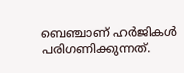ബെഞ്ചാണ് ഹര്‍ജികള്‍ പരിഗണിക്കുന്നത്.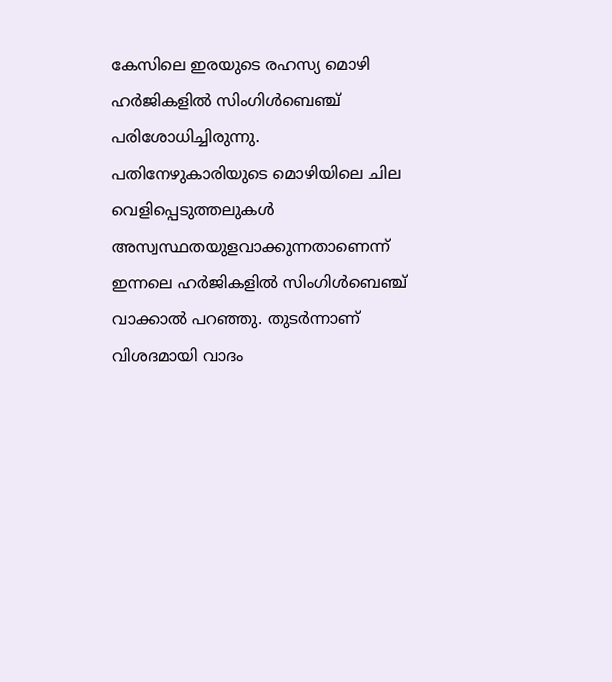കേസിലെ ഇരയുടെ രഹസ്യ മൊഴി ഹര്‍ജികളില്‍ സിംഗിള്‍ബെഞ്ച് പരിശോധിച്ചിരുന്നു. പതിനേഴുകാരിയുടെ മൊഴിയിലെ ചില വെളിപ്പെടുത്തലുകള്‍ അസ്വസ്ഥതയുളവാക്കുന്നതാണെന്ന് ഇന്നലെ ഹര്‍ജികളില്‍ സിംഗിള്‍ബെഞ്ച് വാക്കാല്‍ പറഞ്ഞു. തുടര്‍ന്നാണ് വിശദമായി വാദം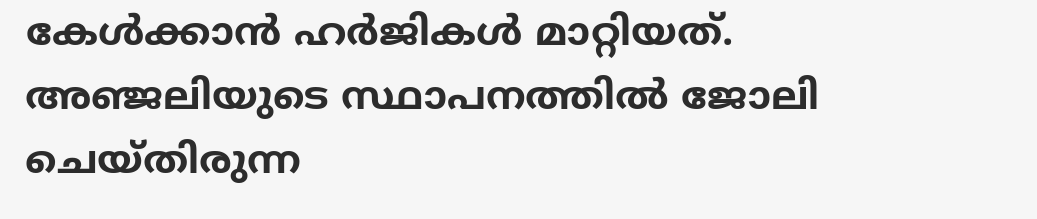കേള്‍ക്കാന്‍ ഹര്‍ജികള്‍ മാറ്റിയത്. അഞ്ജലിയുടെ സ്ഥാപനത്തില്‍ ജോലി ചെയ്തിരുന്ന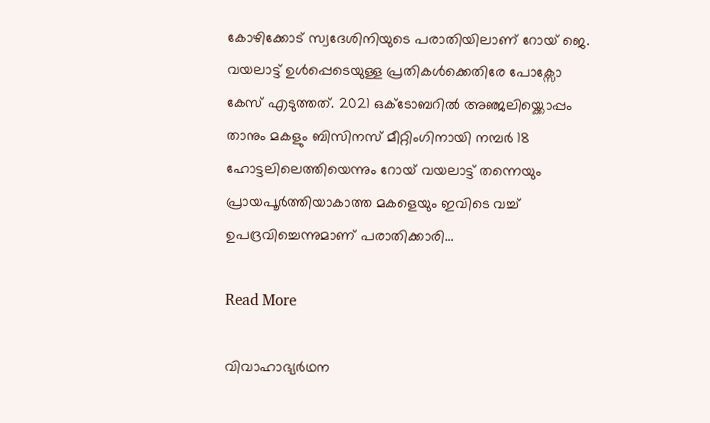കോഴിക്കോട് സ്വദേശിനിയുടെ പരാതിയിലാണ് റോയ് ജെ. വയലാട്ട് ഉള്‍പ്പെടെയുള്ള പ്രതികള്‍ക്കെതിരേ പോക്സോ കേസ് എടുത്തത്. 2021 ഒക്‌ടോബറില്‍ അഞ്ജലിയ്ക്കൊപ്പം താനും മകളും ബിസിനസ് മീറ്റിംഗിനായി നമ്പര്‍ 18 ഹോട്ടലിലെത്തിയെന്നും റോയ് വയലാട്ട് തന്നെയും പ്രായപൂര്‍ത്തിയാകാത്ത മകളെയും ഇവിടെ വച്ച് ഉപദ്രവിച്ചെന്നുമാണ് പരാതിക്കാരി…

Read More

വിവാഹാഭ്യര്‍ഥന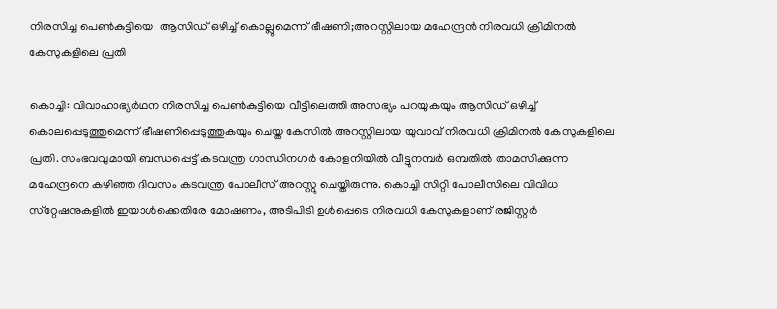നിരസിച്ച പെണ്‍കുട്ടിയെ  ആസിഡ് ഒഴിച്ച് കൊല്ലുമെന്ന് ഭീഷണി;അറസ്റ്റിലായ മഹേന്ദ്രൻ നിരവധി ക്രിമിനല്‍ കേസുകളിലെ പ്രതി

കൊച്ചി: വിവാഹാഭ്യര്‍ഥന നിരസിച്ച പെണ്‍കുട്ടിയെ വീട്ടിലെത്തി അസഭ്യം പറയുകയും ആസിഡ് ഒഴിച്ച് കൊലപ്പെടുത്തുമെന്ന് ഭീഷണിപ്പെടുത്തുകയും ചെയ്ത കേസില്‍ അറസ്റ്റിലായ യുവാവ് നിരവധി ക്രിമിനല്‍ കേസുകളിലെ പ്രതി. സംഭവവുമായി ബന്ധപ്പെട്ട് കടവന്ത്ര ഗാന്ധിനഗര്‍ കോളനിയില്‍ വീട്ടുനമ്പര്‍ ഒമ്പതില്‍ താമസിക്കുന്ന മഹേന്ദ്രനെ കഴിഞ്ഞ ദിവസം കടവന്ത്ര പോലീസ് അറസ്റ്റു ചെയ്തിരുന്നു. കൊച്ചി സിറ്റി പോലീസിലെ വിവിധ സ്‌റ്റേഷനുകളില്‍ ഇയാള്‍ക്കെതിരേ മോഷണം, അടിപിടി ഉള്‍പ്പെടെ നിരവധി കേസുകളാണ് രജിസ്റ്റര്‍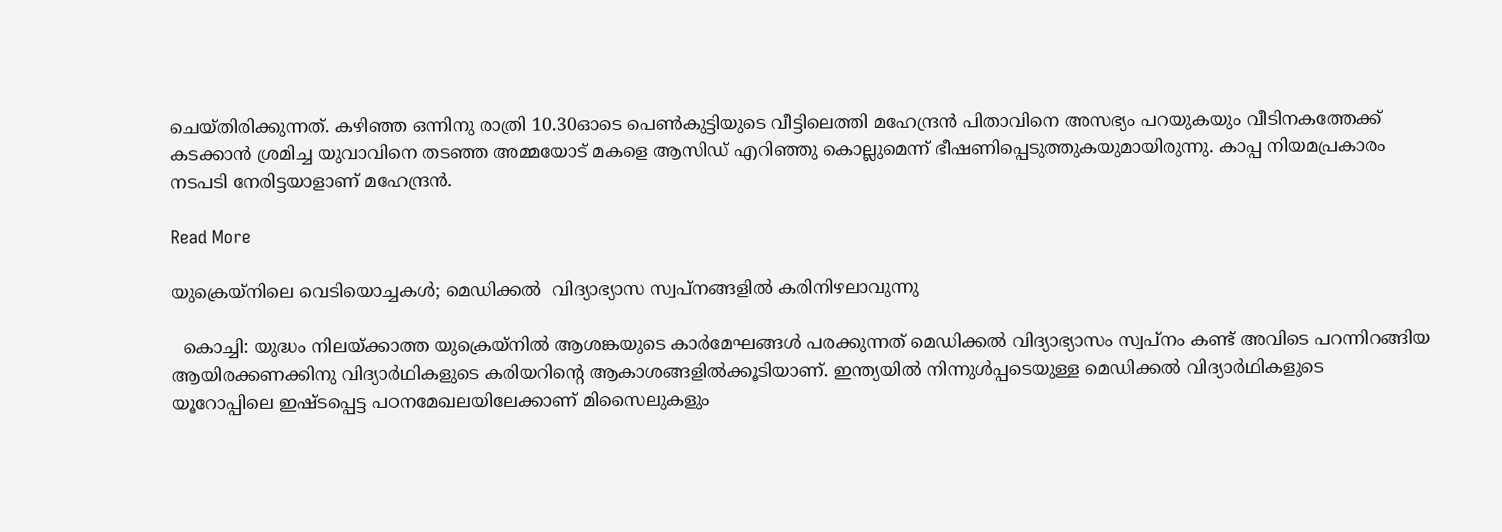ചെയ്തിരിക്കുന്നത്. കഴിഞ്ഞ ഒന്നിനു രാത്രി 10.30ഓടെ പെണ്‍കുട്ടിയുടെ വീട്ടിലെത്തി മഹേന്ദ്രന്‍ പിതാവിനെ അസഭ്യം പറയുകയും വീടിനകത്തേക്ക് കടക്കാന്‍ ശ്രമിച്ച യുവാവിനെ തടഞ്ഞ അമ്മയോട് മകളെ ആസിഡ് എറിഞ്ഞു കൊല്ലുമെന്ന് ഭീഷണിപ്പെടുത്തുകയുമായിരുന്നു. കാപ്പ നിയമപ്രകാരം നടപടി നേരിട്ടയാളാണ് മഹേന്ദ്രന്‍.

Read More

യുക്രെയ്നിലെ വെടിയൊച്ചകൾ; മെഡിക്കൽ  വിദ്യാഭ്യാസ സ്വപ്നങ്ങളിൽ കരിനിഴലാവുന്നു

  കൊച്ചി: യുദ്ധം നിലയ്ക്കാത്ത യുക്രെയ്നിൽ ആശങ്കയുടെ കാർമേഘങ്ങൾ പരക്കുന്നത് മെഡിക്കൽ വിദ്യാഭ്യാസം സ്വപ്നം കണ്ട് അവിടെ പറന്നിറങ്ങിയ ആ‍യിരക്കണക്കിനു വിദ്യാർഥികളുടെ കരിയറിന്‍റെ ആകാശങ്ങളിൽക്കൂടിയാണ്. ഇന്ത്യയിൽ നിന്നുൾപ്പടെയുള്ള മെഡിക്കൽ വിദ്യാർഥികളുടെ യൂറോപ്പിലെ ഇഷ്ടപ്പെട്ട പഠനമേഖലയിലേക്കാണ് മിസൈലുകളും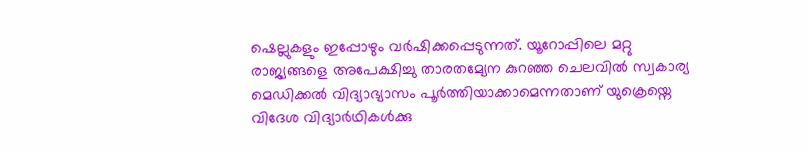ഷെല്ലുകളും ഇപ്പോഴും വർഷിക്കപ്പെടുന്നത്. യൂറോപ്പിലെ മറ്റു രാജ്യങ്ങളെ അപേക്ഷിച്ചു താരതമ്യേന കുറഞ്ഞ ചെലവിൽ സ്വകാര്യ മെഡിക്കൽ വിദ്യാഭ്യാസം പൂർത്തിയാക്കാമെന്നതാണ് യുക്രെയ്നെ വിദേശ വിദ്യാർഥികൾക്കു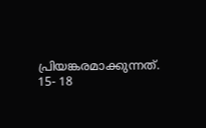പ്രിയങ്കരമാക്കുന്നത്.   15- 18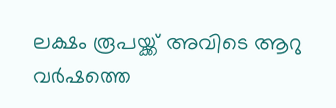ലക്ഷം രൂപയ്ക്ക് അവിടെ ആറു വർഷത്തെ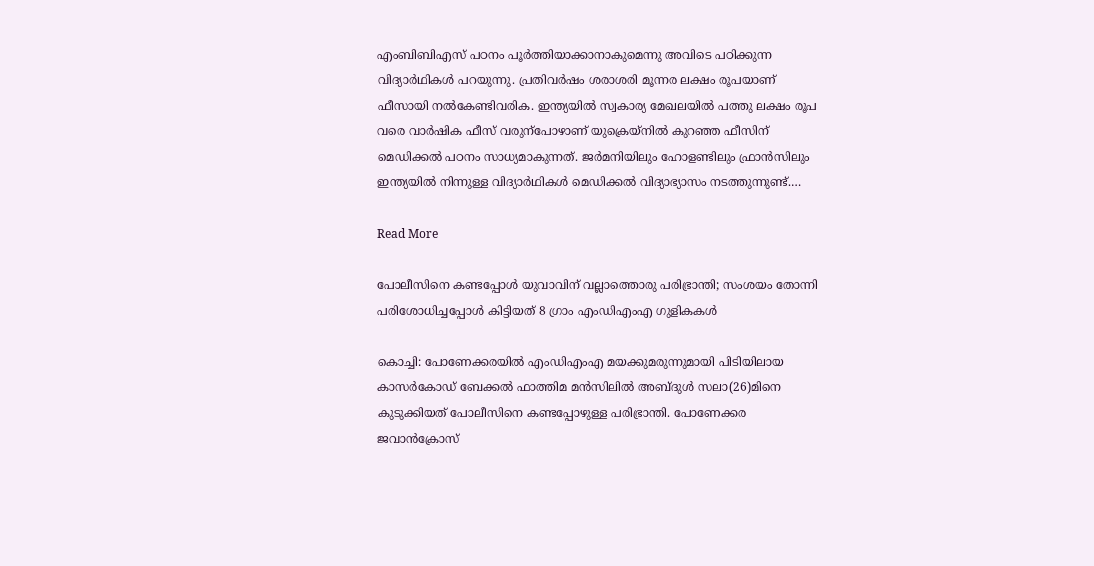എംബിബിഎസ് പഠനം പൂർത്തിയാക്കാനാകുമെന്നു അവിടെ പഠിക്കുന്ന വിദ്യാർഥികൾ പറയുന്നു. പ്രതിവർഷം ശരാശരി മൂന്നര ലക്ഷം രൂപയാണ് ഫീസായി നൽകേണ്ടിവരിക. ഇന്ത്യയിൽ സ്വകാര്യ മേഖലയിൽ പത്തു ലക്ഷം രൂപ വരെ വാർഷിക ഫീസ് വരുന്പോഴാണ് യുക്രെയ്നിൽ കുറഞ്ഞ ഫീസിന് മെഡിക്കൽ പഠനം സാധ്യമാകുന്നത്. ജർമനിയിലും ഹോളണ്ടിലും ഫ്രാൻസിലും ഇന്ത്യയിൽ നിന്നുള്ള വിദ്യാർഥികൾ മെഡിക്കൽ വിദ്യാഭ്യാസം നടത്തുന്നുണ്ട്.…

Read More

പോലീസിനെ കണ്ടപ്പോൾ യുവാവിന് വല്ലാത്തൊരു പരിഭ്രാന്തി; സംശയം തോന്നി പരിശോധിച്ചപ്പോൾ കിട്ടിയത് 8 ഗ്രാം എംഡിഎംഎ ഗുളികകൾ

കൊച്ചി: പോണേക്കരയില്‍ എംഡിഎംഎ മയക്കുമരുന്നുമായി പിടിയിലായ കാസര്‍കോഡ് ബേക്കല്‍ ഫാത്തിമ മന്‍സിലില്‍ അബ്ദുള്‍ സലാ(26)മിനെ കുടുക്കിയത് പോലീസിനെ കണ്ടപ്പോഴുള്ള പരിഭ്രാന്തി. പോണേക്കര ജവാന്‍ക്രോസ്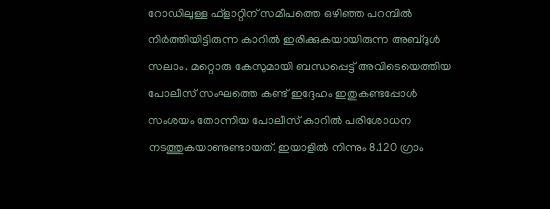റോഡിലുള്ള ഫ്ളാറ്റിന് സമീപത്തെ ഒഴിഞ്ഞ പറമ്പില്‍ നിര്‍ത്തിയിട്ടിരുന്ന കാറില്‍ ഇരിക്കുകയായിരുന്ന അബ്ദുള്‍ സലാം. മറ്റൊരു കേസുമായി ബന്ധപ്പെട്ട് അവിടെയെത്തിയ പോലീസ് സംഘത്തെ കണ്ട് ഇദ്ദേഹം ഇതുകണ്ടപ്പോള്‍ സംശയം തോന്നിയ പോലീസ് കാറില്‍ പരിശോധന നടത്തുകയാണുണ്ടായത്. ഇയാളില്‍ നിന്നും 8.120 ഗ്രാം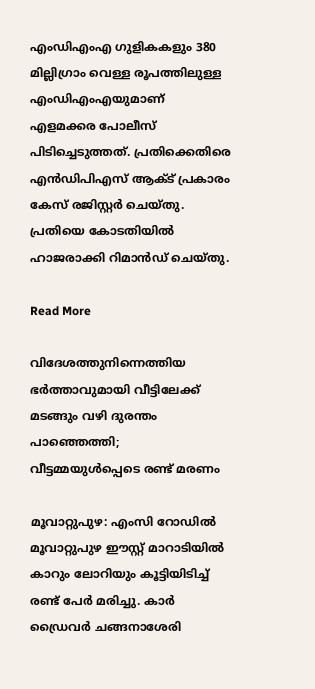എംഡിഎംഎ ഗുളികകളും 380 മില്ലിഗ്രാം വെള്ള രൂപത്തിലുള്ള എംഡിഎംഎയുമാണ് എളമക്കര പോലീസ് പിടിച്ചെടുത്തത്. പ്രതിക്കെതിരെ എന്‍ഡിപിഎസ് ആക്ട് പ്രകാരം കേസ് രജിസ്റ്റര്‍ ചെയ്തു. പ്രതിയെ കോടതിയില്‍ ഹാജരാക്കി റിമാന്‍ഡ് ചെയ്തു.

Read More

വിദേശത്തുനിന്നെത്തിയ ഭർത്താവുമായി വീട്ടിലേക്ക് മടങ്ങും വഴി ദുരന്തം പാഞ്ഞെത്തി; വീട്ടമ്മയുൾപ്പെടെ രണ്ട് മരണം

മൂവാറ്റുപുഴ: എംസി റോഡിൽ മൂവാറ്റുപുഴ ഈസ്റ്റ് മാറാടിയിൽ കാറും ലോറിയും കൂട്ടിയിടിച്ച് രണ്ട് പേർ മരിച്ചു. കാർ ഡ്രൈവർ ചങ്ങനാശേരി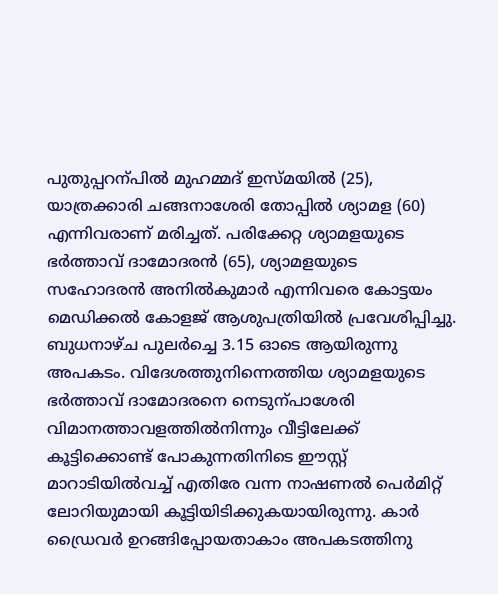പുതുപ്പറന്പിൽ മുഹമ്മദ് ഇസ്മയിൽ (25), യാത്രക്കാരി ചങ്ങനാശേരി തോപ്പിൽ ശ്യാമള (60) എന്നിവരാണ് മരിച്ചത്. പരിക്കേറ്റ ശ്യാമളയുടെ ഭർത്താവ് ദാമോദരൻ (65), ശ്യാമളയുടെ സഹോദരൻ അനിൽകുമാർ എന്നിവരെ കോട്ടയം മെഡിക്കൽ കോളജ് ആശുപത്രിയിൽ പ്രവേശിപ്പിച്ചു. ബുധനാഴ്ച പുലർച്ചെ 3.15 ഓടെ ആയിരുന്നു അപകടം. വിദേശത്തുനിന്നെത്തിയ ശ്യാമളയുടെ ഭർത്താവ് ദാമോദരനെ നെടുന്പാശേരി വിമാനത്താവളത്തിൽനിന്നും വീട്ടിലേക്ക് കൂട്ടിക്കൊണ്ട് പോകുന്നതിനിടെ ഈസ്റ്റ് മാറാടിയിൽവച്ച് എതിരേ വന്ന നാഷണൽ പെർമിറ്റ് ലോറിയുമായി കൂട്ടിയിടിക്കുകയായിരുന്നു. കാർ ഡ്രൈവർ ഉറങ്ങിപ്പോയതാകാം അപകടത്തിനു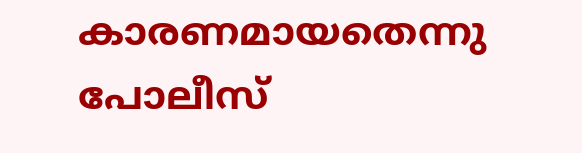കാരണമായതെന്നു പോലീസ്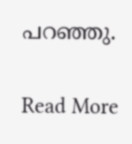പറഞ്ഞു.

Read More